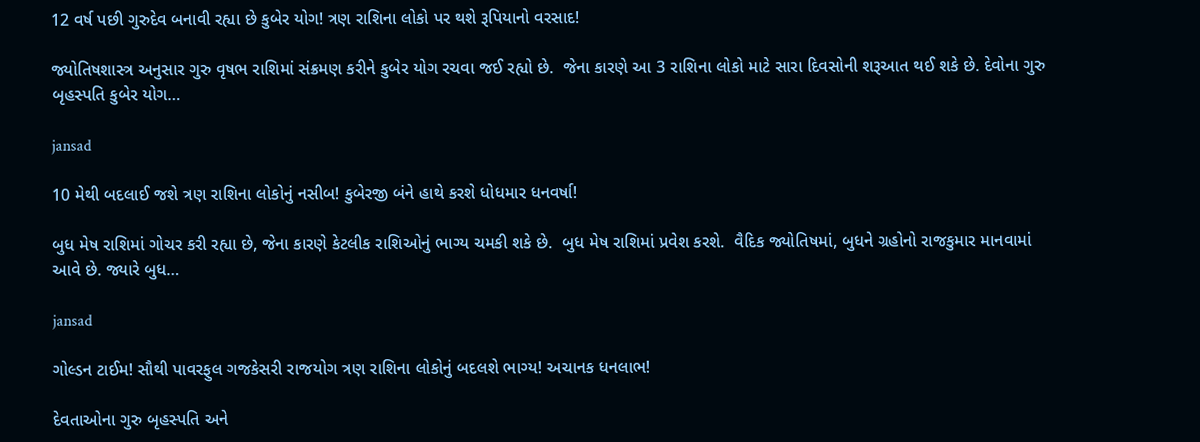12 વર્ષ પછી ગુરુદેવ બનાવી રહ્યા છે કુબેર યોગ! ત્રણ રાશિના લોકો પર થશે રૂપિયાનો વરસાદ!

જ્યોતિષશાસ્ત્ર અનુસાર ગુરુ વૃષભ રાશિમાં સંક્રમણ કરીને કુબેર યોગ રચવા જઈ રહ્યો છે.  જેના કારણે આ 3 રાશિના લોકો માટે સારા દિવસોની શરૂઆત થઈ શકે છે. દેવોના ગુરુ બૃહસ્પતિ કુબેર યોગ…

jansad

10 મેથી બદલાઈ જશે ત્રણ રાશિના લોકોનું નસીબ! કુબેરજી બંને હાથે કરશે ધોધમાર ધનવર્ષા!

બુધ મેષ રાશિમાં ગોચર કરી રહ્યા છે, જેના કારણે કેટલીક રાશિઓનું ભાગ્ય ચમકી શકે છે.  બુધ મેષ રાશિમાં પ્રવેશ કરશે.  વૈદિક જ્યોતિષમાં, બુધને ગ્રહોનો રાજકુમાર માનવામાં આવે છે. જ્યારે બુધ…

jansad

ગોલ્ડન ટાઈમ! સૌથી પાવરફુલ ગજકેસરી રાજયોગ ત્રણ રાશિના લોકોનું બદલશે ભાગ્ય! અચાનક ધનલાભ!

દેવતાઓના ગુરુ બૃહસ્પતિ અને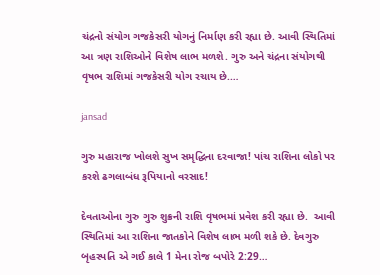ચંદ્રનો સંયોગ ગજકેસરી યોગનું નિર્માણ કરી રહ્યા છે. આવી સ્થિતિમાં આ ત્રણ રાશિઓને વિશેષ લાભ મળશે. ગુરુ અને ચંદ્રના સંયોગથી વૃષભ રાશિમાં ગજકેસરી યોગ રચાય છે.…

jansad

ગુરુ મહારાજ ખોલશે સુખ સમૃદ્ધિના દરવાજા! પાંચ રાશિના લોકો પર કરશે ઢગલાબંધ રૂપિયાનો વરસાદ!

દેવતાઓના ગુરુ ગુરુ શુક્રની રાશિ વૃષભમાં પ્રવેશ કરી રહ્યા છે.  આવી સ્થિતિમાં આ રાશિના જાતકોને વિશેષ લાભ મળી શકે છે. દેવગુરુ બૃહસ્પતિ એ ગઈ કાલે 1 મેના રોજ બપોરે 2:29…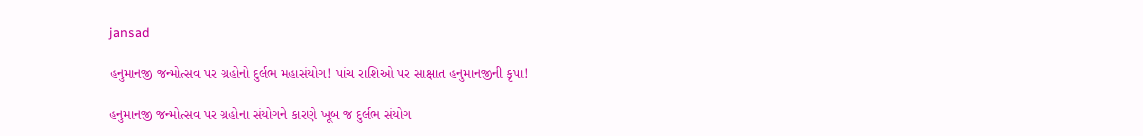jansad

હનુમાનજી જન્મોત્સવ પર ગ્રહોનો દુર્લભ મહાસંયોગ! પાંચ રાશિઓ પર સાક્ષાત હનુમાનજીની કૃપા!

હનુમાનજી જન્મોત્સવ પર ગ્રહોના સંયોગને કારણે ખૂબ જ દુર્લભ સંયોગ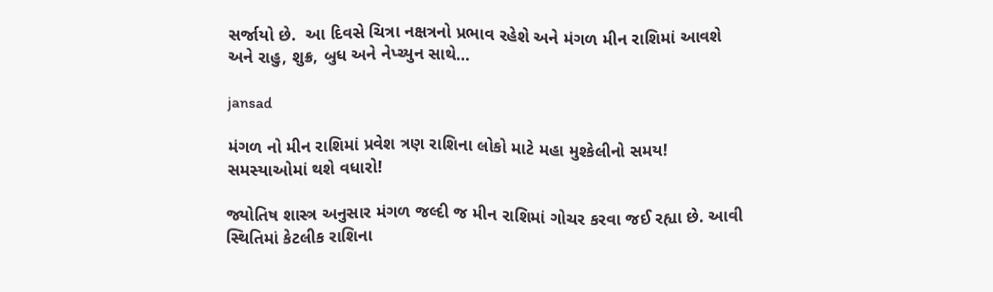સર્જાયો છે.  આ દિવસે ચિત્રા નક્ષત્રનો પ્રભાવ રહેશે અને મંગળ મીન રાશિમાં આવશે અને રાહુ, શુક્ર, બુધ અને નેપ્ચ્યુન સાથે…

jansad

મંગળ નો મીન રાશિમાં પ્રવેશ ત્રણ રાશિના લોકો માટે મહા મુશ્કેલીનો સમય! સમસ્યાઓમાં થશે વધારો!

જ્યોતિષ શાસ્ત્ર અનુસાર મંગળ જલ્દી જ મીન રાશિમાં ગોચર કરવા જઈ રહ્યા છે. આવી સ્થિતિમાં કેટલીક રાશિના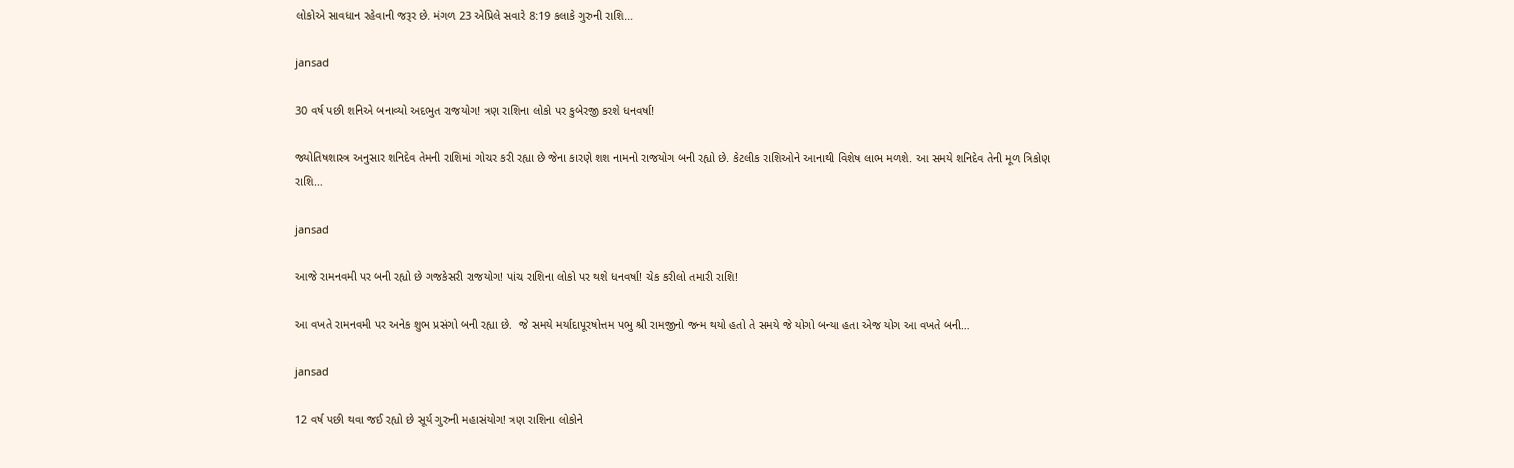લોકોએ સાવધાન રહેવાની જરૂર છે. મંગળ 23 એપ્રિલે સવારે 8:19 કલાકે ગુરુની રાશિ…

jansad

30 વર્ષ પછી શનિએ બનાવ્યો અદભુત રાજયોગ! ત્રણ રાશિના લોકો પર કુબેરજી કરશે ધનવર્ષા!

જ્યોતિષશાસ્ત્ર અનુસાર શનિદેવ તેમની રાશિમાં ગોચર કરી રહ્યા છે જેના કારણે શશ નામનો રાજયોગ બની રહ્યો છે. કેટલીક રાશિઓને આનાથી વિશેષ લાભ મળશે. આ સમયે શનિદેવ તેની મૂળ ત્રિકોણ રાશિ…

jansad

આજે રામનવમી પર બની રહ્યો છે ગજકેસરી રાજયોગ! પાંચ રાશિના લોકો પર થશે ધનવર્ષા! ચેક કરીલો તમારી રાશિ!

આ વખતે રામનવમી પર અનેક શુભ પ્રસંગો બની રહ્યા છે.  જે સમયે મર્યાદાપૂરષોત્તમ પભુ શ્રી રામજીનો જન્મ થયો હતો તે સમયે જે યોગો બન્યા હતા એજ યોગ આ વખતે બની…

jansad

12 વર્ષ પછી થવા જઈ રહ્યો છે સૂર્ય ગુરુની મહાસંયોગ! ત્રણ રાશિના લોકોને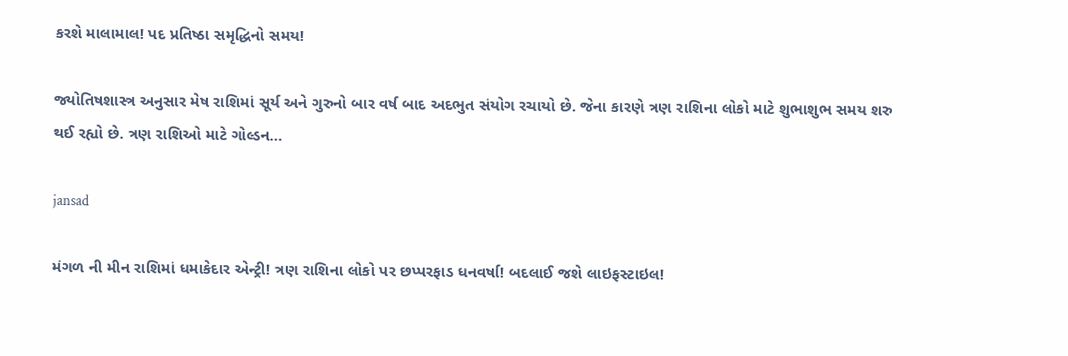કરશે માલામાલ! પદ પ્રતિષ્ઠા સમૃદ્ધિનો સમય!

જ્યોતિષશાસ્ત્ર અનુસાર મેષ રાશિમાં સૂર્ય અને ગુરુનો બાર વર્ષ બાદ અદભુત સંયોગ રચાયો છે. જેના કારણે ત્રણ રાશિના લોકો માટે શુભાશુભ સમય શરુ થઈ રહ્યો છે. ત્રણ રાશિઓ માટે ગોલ્ડન…

jansad

મંગળ ની મીન રાશિમાં ધમાકેદાર એન્ટ્રી! ત્રણ રાશિના લોકો પર છપ્પરફાડ ધનવર્ષા! બદલાઈ જશે લાઇફસ્ટાઇલ!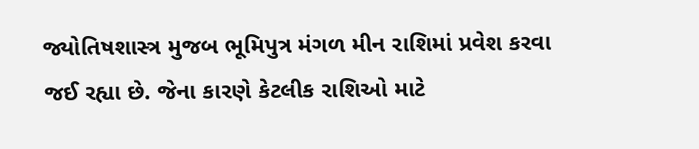જ્યોતિષશાસ્ત્ર મુજબ ભૂમિપુત્ર મંગળ મીન રાશિમાં પ્રવેશ કરવા જઈ રહ્યા છે. જેના કારણે કેટલીક રાશિઓ માટે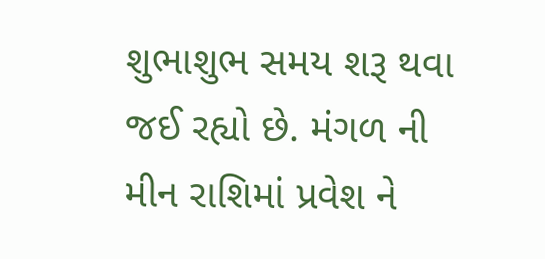શુભાશુભ સમય શરૂ થવા જઈ રહ્યો છે. મંગળ ની મીન રાશિમાં પ્રવેશ ને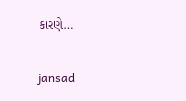કારણે…

jansad